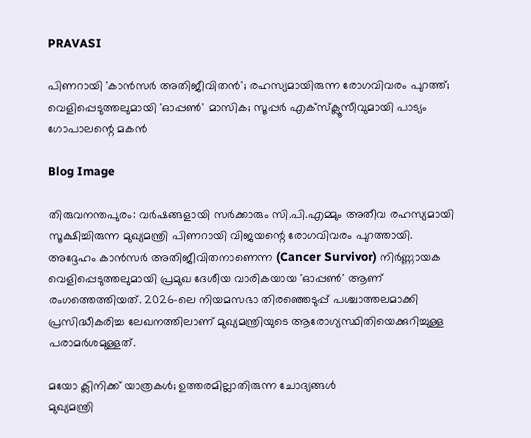PRAVASI

പിണറായി 'കാന്‍സര്‍ അതിജീവിതന്‍'; രഹസ്യമായിരുന്ന രോഗവിവരം പുറത്ത്; വെളിപ്പെടുത്തലുമായി 'ഓപ്പണ്‍' മാസിക; സൂപ്പര്‍ എക്‌സ്‌ക്ലൂസീവുമായി പാട്യം ഗോപാലന്റെ മകന്‍

Blog Image

തിരുവനന്തപുരം: വര്‍ഷങ്ങളായി സര്‍ക്കാരും സി.പി.എമ്മും അതീവ രഹസ്യമായി സൂക്ഷിച്ചിരുന്ന മുഖ്യമന്ത്രി പിണറായി വിജയന്റെ രോഗവിവരം പുറത്തായി. അദ്ദേഹം കാന്‍സര്‍ അതിജീവിതനാണെന്ന (Cancer Survivor) നിര്‍ണ്ണായക വെളിപ്പെടുത്തലുമായി പ്രമുഖ ദേശീയ വാരികയായ 'ഓപ്പണ്‍' ആണ് രംഗത്തെത്തിയത്. 2026-ലെ നിയമസഭാ തിരഞ്ഞെടുപ്പ് പശ്ചാത്തലമാക്കി പ്രസിദ്ധീകരിച്ച ലേഖനത്തിലാണ് മുഖ്യമന്ത്രിയുടെ ആരോഗ്യസ്ഥിതിയെക്കുറിച്ചുള്ള പരാമര്‍ശമുള്ളത്.

മയോ ക്ലിനിക്ക് യാത്രകള്‍; ഉത്തരമില്ലാതിരുന്ന ചോദ്യങ്ങള്‍
മുഖ്യമന്ത്രി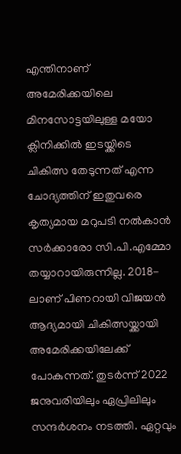എന്തിനാണ് അമേരിക്കയിലെ മിനസോട്ടയിലുള്ള മയോ ക്ലിനിക്കില്‍ ഇടയ്ക്കിടെ ചികിത്സ തേടുന്നത് എന്ന ചോദ്യത്തിന് ഇതുവരെ കൃത്യമായ മറുപടി നല്‍കാന്‍ സര്‍ക്കാരോ സി.പി.എമ്മോ തയ്യാറായിരുന്നില്ല. 2018-ലാണ് പിണറായി വിജയന്‍ ആദ്യമായി ചികിത്സയ്ക്കായി അമേരിക്കയിലേക്ക് പോകുന്നത്. തുടര്‍ന്ന് 2022 ജനുവരിയിലും ഏപ്രിലിലും സന്ദര്‍ശനം നടത്തി. ഏറ്റവും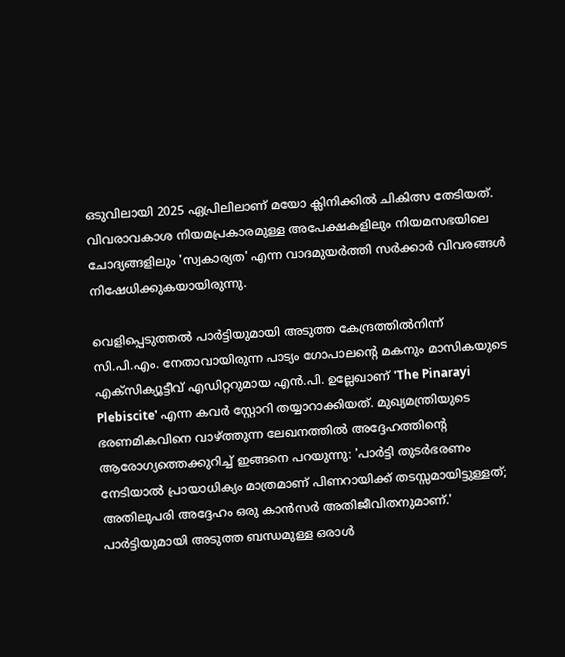ഒടുവിലായി 2025 ഏപ്രിലിലാണ് മയോ ക്ലിനിക്കില്‍ ചികിത്സ തേടിയത്. വിവരാവകാശ നിയമപ്രകാരമുള്ള അപേക്ഷകളിലും നിയമസഭയിലെ ചോദ്യങ്ങളിലും 'സ്വകാര്യത' എന്ന വാദമുയര്‍ത്തി സര്‍ക്കാര്‍ വിവരങ്ങള്‍ നിഷേധിക്കുകയായിരുന്നു.

വെളിപ്പെടുത്തല്‍ പാര്‍ട്ടിയുമായി അടുത്ത കേന്ദ്രത്തില്‍നിന്ന്
സി.പി.എം. നേതാവായിരുന്ന പാട്യം ഗോപാലന്റെ മകനും മാസികയുടെ എക്‌സിക്യൂട്ടീവ് എഡിറ്ററുമായ എന്‍.പി. ഉല്ലേഖാണ് 'The Pinarayi Plebiscite' എന്ന കവര്‍ സ്റ്റോറി തയ്യാറാക്കിയത്. മുഖ്യമന്ത്രിയുടെ ഭരണമികവിനെ വാഴ്ത്തുന്ന ലേഖനത്തില്‍ അദ്ദേഹത്തിന്റെ ആരോഗ്യത്തെക്കുറിച്ച് ഇങ്ങനെ പറയുന്നു: 'പാര്‍ട്ടി തുടര്‍ഭരണം നേടിയാല്‍ പ്രായാധിക്യം മാത്രമാണ് പിണറായിക്ക് തടസ്സമായിട്ടുള്ളത്; അതിലുപരി അദ്ദേഹം ഒരു കാന്‍സര്‍ അതിജീവിതനുമാണ്.' പാര്‍ട്ടിയുമായി അടുത്ത ബന്ധമുള്ള ഒരാള്‍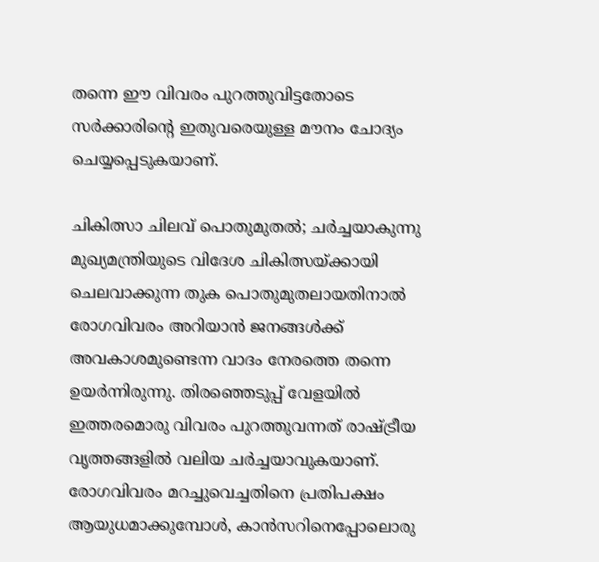തന്നെ ഈ വിവരം പുറത്തുവിട്ടതോടെ സര്‍ക്കാരിന്റെ ഇതുവരെയുള്ള മൗനം ചോദ്യം ചെയ്യപ്പെടുകയാണ്.

ചികിത്സാ ചിലവ് പൊതുമുതല്‍; ചര്‍ച്ചയാകുന്നു
മുഖ്യമന്ത്രിയുടെ വിദേശ ചികിത്സയ്ക്കായി ചെലവാക്കുന്ന തുക പൊതുമുതലായതിനാല്‍ രോഗവിവരം അറിയാന്‍ ജനങ്ങള്‍ക്ക് അവകാശമുണ്ടെന്ന വാദം നേരത്തെ തന്നെ ഉയര്‍ന്നിരുന്നു. തിരഞ്ഞെടുപ്പ് വേളയില്‍ ഇത്തരമൊരു വിവരം പുറത്തുവന്നത് രാഷ്ട്രീയ വൃത്തങ്ങളില്‍ വലിയ ചര്‍ച്ചയാവുകയാണ്. രോഗവിവരം മറച്ചുവെച്ചതിനെ പ്രതിപക്ഷം ആയുധമാക്കുമ്പോള്‍, കാന്‍സറിനെപ്പോലൊരു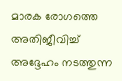മാരക രോഗത്തെ അതിജീവിച്ച് അദ്ദേഹം നടത്തുന്ന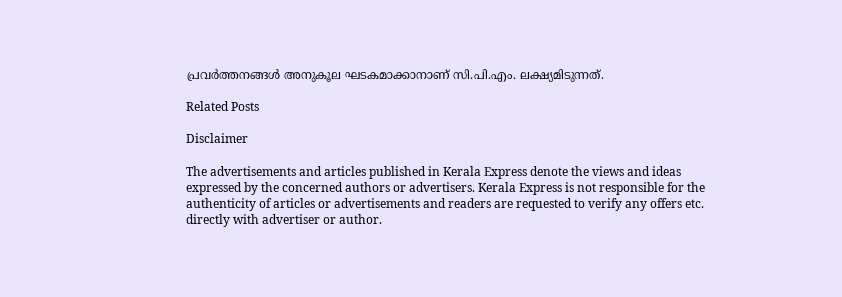പ്രവര്‍ത്തനങ്ങള്‍ അനുകൂല ഘടകമാക്കാനാണ് സി.പി.എം. ലക്ഷ്യമിടുന്നത്.

Related Posts

Disclaimer

The advertisements and articles published in Kerala Express denote the views and ideas expressed by the concerned authors or advertisers. Kerala Express is not responsible for the authenticity of articles or advertisements and readers are requested to verify any offers etc. directly with advertiser or author.